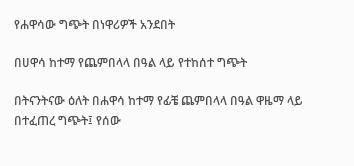የሐዋሳው ግጭት በነዋሪዎች አንደበት

በሀዋሳ ከተማ የጨምበላላ በዓል ላይ የተከሰተ ግጭት

በትናንትናው ዕለት በሐዋሳ ከተማ የፊቼ ጨምበላላ በዓል ዋዜማ ላይ በተፈጠረ ግጭት፤ የሰው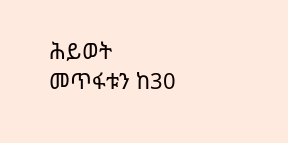ሕይወት መጥፋቱን ከ30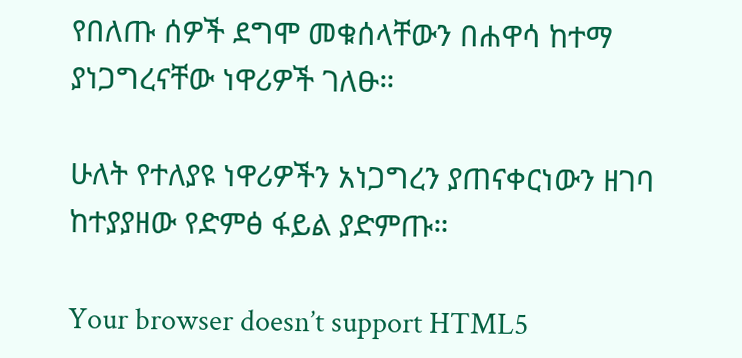የበለጡ ሰዎች ደግሞ መቁሰላቸውን በሐዋሳ ከተማ ያነጋግረናቸው ነዋሪዎች ገለፁ።

ሁለት የተለያዩ ነዋሪዎችን አነጋግረን ያጠናቀርነውን ዘገባ ከተያያዘው የድምፅ ፋይል ያድምጡ።

Your browser doesn’t support HTML5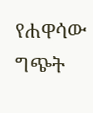የሐዋሳው ግጭት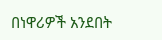በነዋሪዎች አንደበት